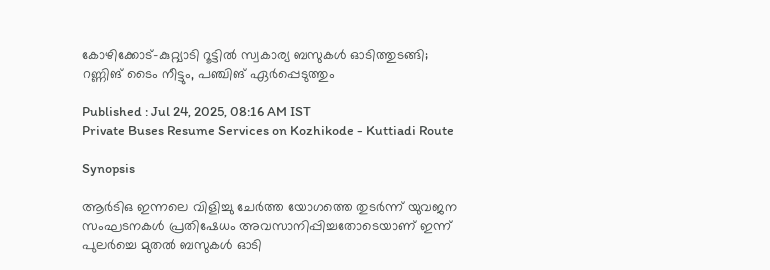കോഴിക്കോട്-കുറ്റ്യാടി റൂട്ടിൽ സ്വകാര്യ ബസുകൾ ഓടിത്തുടങ്ങി; റണ്ണിങ് ടൈം നീട്ടും, പഞ്ചിങ് ഏർപ്പെടുത്തും

Published : Jul 24, 2025, 08:16 AM IST
Private Buses Resume Services on Kozhikode - Kuttiadi Route

Synopsis

ആർടിഒ ഇന്നലെ വിളിച്ചു ചേർത്ത യോഗത്തെ തുടർന്ന് യുവജന സംഘടനകൾ പ്രതിഷേധം അവസാനിപ്പിച്ചതോടെയാണ് ഇന്ന് പുലർച്ചെ മുതൽ ബസുകൾ ഓടി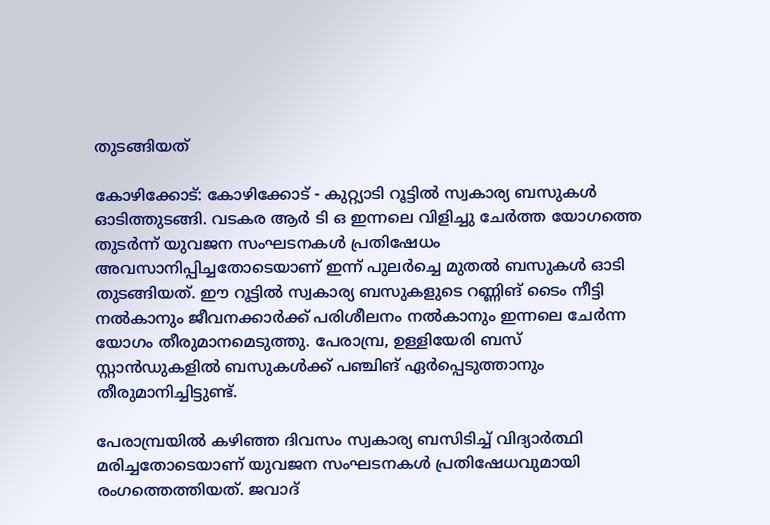തുടങ്ങിയത്

കോഴിക്കോട്: കോഴിക്കോട് - കുറ്റ്യാടി റൂട്ടിൽ സ്വകാര്യ ബസുകൾ ഓടിത്തുടങ്ങി. വടകര ആർ ടി ഒ ഇന്നലെ വിളിച്ചു ചേർത്ത യോഗത്തെ തുടർന്ന് യുവജന സംഘടനകൾ പ്രതിഷേധം അവസാനിപ്പിച്ചതോടെയാണ് ഇന്ന് പുലർച്ചെ മുതൽ ബസുകൾ ഓടി തുടങ്ങിയത്. ഈ റൂട്ടിൽ സ്വകാര്യ ബസുകളുടെ റണ്ണിങ് ടൈം നീട്ടി നൽകാനും ജീവനക്കാർക്ക് പരിശീലനം നൽകാനും ഇന്നലെ ചേർന്ന യോഗം തീരുമാനമെടുത്തു. പേരാമ്പ്ര, ഉള്ളിയേരി ബസ് സ്റ്റാൻഡുകളിൽ ബസുകൾക്ക് പഞ്ചിങ് ഏർപ്പെടുത്താനും തീരുമാനിച്ചിട്ടുണ്ട്.

പേരാമ്പ്രയിൽ കഴിഞ്ഞ ദിവസം സ്വകാര്യ ബസിടിച്ച് വിദ്യാർത്ഥി മരിച്ചതോടെയാണ് യുവജന സംഘടനകൾ പ്രതിഷേധവുമായി രംഗത്തെത്തിയത്. ജവാദ്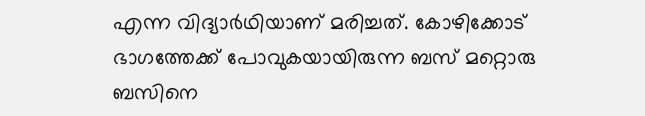എന്ന വിദ്യാര്‍ഥിയാണ് മരിച്ചത്. കോഴിക്കോട് ഭാഗത്തേക്ക് പോവുകയായിരുന്ന ബസ് മറ്റൊരു ബസിനെ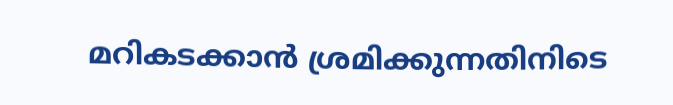മറികടക്കാന്‍ ശ്രമിക്കുന്നതിനിടെ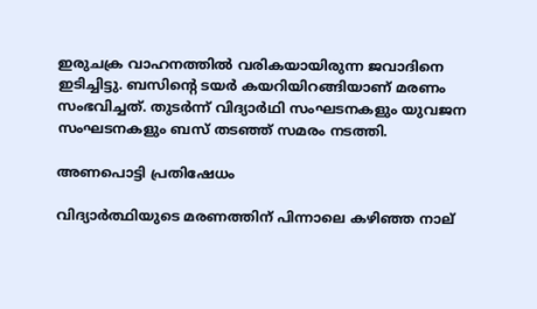ഇരുചക്ര വാഹനത്തില്‍ വരികയായിരുന്ന ജവാദിനെ ഇടിച്ചിട്ടു. ബസിന്റെ ടയര്‍ കയറിയിറങ്ങിയാണ് മരണം സംഭവിച്ചത്. തുടർന്ന് വിദ്യാര്‍ഥി സംഘടനകളും യുവജന സംഘടനകളും ബസ് തടഞ്ഞ് സമരം നടത്തി.

അണപൊട്ടി പ്രതിഷേധം

വിദ്യാർത്ഥിയുടെ മരണത്തിന് പിന്നാലെ കഴിഞ്ഞ നാല്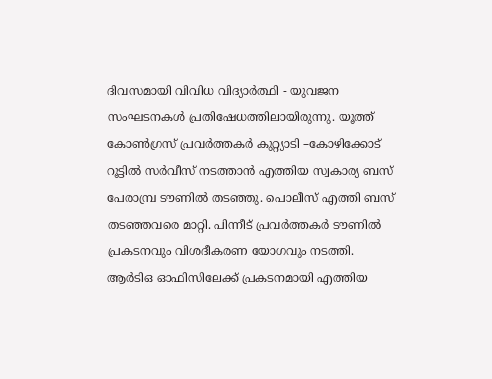ദിവസമായി വിവിധ വിദ്യാർത്ഥി - യുവജന സംഘടനകൾ പ്രതിഷേധത്തിലായിരുന്നു. യൂത്ത് കോൺഗ്രസ് പ്രവർത്തകർ കുറ്റ്യാടി –കോഴിക്കോട് റൂട്ടിൽ സർവീസ് നടത്താൻ എത്തിയ സ്വകാര്യ ബസ് പേരാമ്പ്ര ടൗണിൽ തട‍ഞ്ഞു. പൊലീസ് എത്തി ബസ് തടഞ്ഞവരെ മാറ്റി. പിന്നീട് പ്രവർത്തകർ ടൗണിൽ പ്രകടനവും വിശദീകരണ യോഗവും നടത്തി. ആർടിഒ ഓഫിസിലേക്ക് പ്രകടനമായി എത്തിയ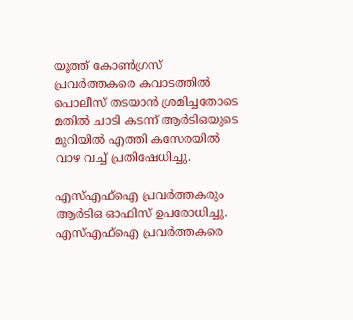യൂത്ത് കോൺഗ്രസ് പ്രവർത്തകരെ കവാടത്തിൽ പൊലീസ് തടയാൻ ശ്രമിച്ചതോടെ മതിൽ ചാടി കടന്ന് ആർടിഒയുടെ മുറിയിൽ എത്തി കസേരയിൽ വാഴ വച്ച് പ്രതിഷേധിച്ചു.

എസ്എഫ്ഐ പ്രവർത്തകരും ആർടിഒ ഓഫിസ് ഉപരോധിച്ചു. എസ്എഫ്ഐ പ്രവർത്തകരെ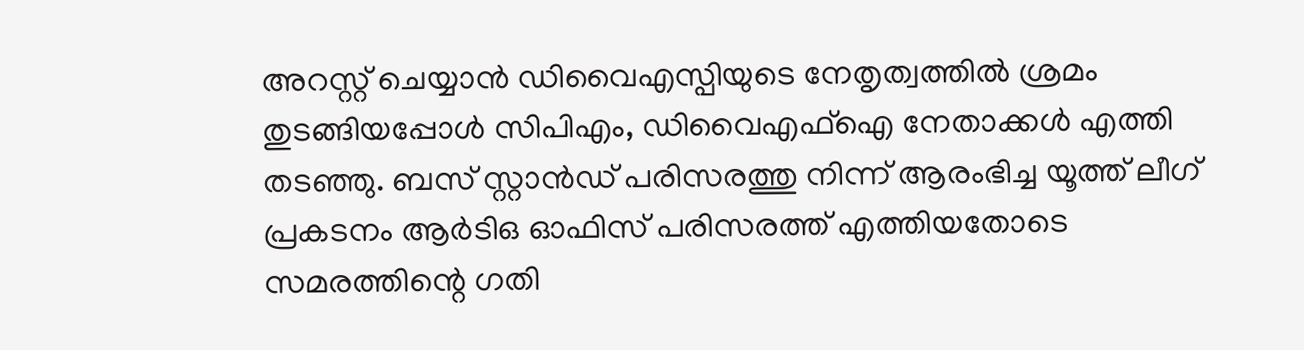അറസ്റ്റ് ചെയ്യാൻ ഡിവൈഎസ്പിയുടെ നേതൃത്വത്തിൽ ശ്രമം തുടങ്ങിയപ്പോൾ സിപിഎം, ഡിവൈഎഫ്ഐ നേതാക്കൾ എത്തി തടഞ്ഞു. ബസ് സ്റ്റാൻഡ് പരിസരത്തു നിന്ന് ആരംഭിച്ച യൂത്ത് ലീഗ് പ്രകടനം ആർടിഒ ഓഫിസ് പരിസരത്ത് എത്തിയതോടെ സമരത്തിന്റെ ഗതി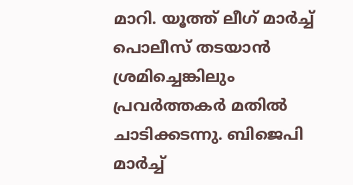മാറി. യൂത്ത് ലീഗ് മാർച്ച് പൊലീസ് തടയാൻ ശ്രമിച്ചെങ്കിലും പ്രവർത്തകർ മതിൽ ചാടിക്കടന്നു. ബിജെപി മാർച്ച്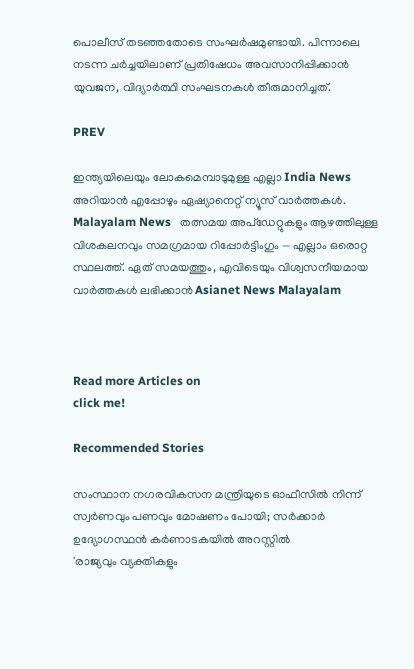പൊലീസ് തട‍ഞ്ഞതോടെ സംഘർഷമുണ്ടായി. പിന്നാലെ നടന്ന ചർച്ചയിലാണ് പ്രതിഷേധം അവസാനിപ്പിക്കാൻ യുവജന, വിദ്യാർത്ഥി സംഘടനകൾ തീരുമാനിച്ചത്.

PREV

ഇന്ത്യയിലെയും ലോകമെമ്പാടുമുള്ള എല്ലാ India News അറിയാൻ എപ്പോഴും ഏഷ്യാനെറ്റ് ന്യൂസ് വാർത്തകൾ. Malayalam News   തത്സമയ അപ്‌ഡേറ്റുകളും ആഴത്തിലുള്ള വിശകലനവും സമഗ്രമായ റിപ്പോർട്ടിംഗും — എല്ലാം ഒരൊറ്റ സ്ഥലത്ത്. ഏത് സമയത്തും, എവിടെയും വിശ്വസനീയമായ വാർത്തകൾ ലഭിക്കാൻ Asianet News Malayalam



Read more Articles on
click me!

Recommended Stories

സംസ്ഥാന നഗരവികസന മന്ത്രിയുടെ ഓഫീസിൽ നിന്ന് സ്വർണവും പണവും മോഷണം പോയി; സർക്കാർ ഉദ്യോഗസ്ഥൻ കർണാടകയിൽ അറസ്റ്റിൽ
'രാജ്യവും വ്യക്തികളും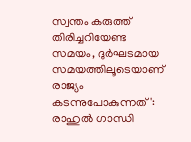സ്വന്തം കരുത്ത് തിരിച്ചറിയേണ്ട സമയം, ദുർഘടമായ സമയത്തിലൂടെയാണ് രാജ്യം കടന്നുപോകുന്നത്': രാഹുൽ ഗാന്ധി